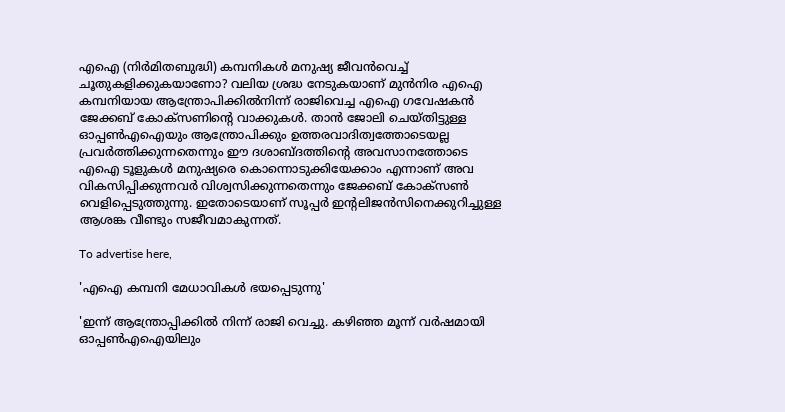എഐ (നിർമിതബുദ്ധി) കമ്പനികൾ മനുഷ്യ ജീവൻവെച്ച് ചൂതുകളിക്കുകയാണോ? വലിയ ശ്രദ്ധ നേടുകയാണ് മുൻനിര എഐ കമ്പനിയായ ആന്ത്രോപിക്കിൽനിന്ന് രാജിവെച്ച എഐ ഗവേഷകൻ ജേക്കബ് കോക്‌സണിന്റെ വാക്കുകൾ. താൻ ജോലി ചെയ്തിട്ടുള്ള ഓപ്പൺഎഐയും ആന്ത്രോപിക്കും ഉത്തരവാദിത്വത്തോടെയല്ല പ്രവർത്തിക്കുന്നതെന്നും ഈ ദശാബ്ദത്തിന്റെ അവസാനത്തോടെ എഐ ടൂളുകൾ മനുഷ്യരെ കൊന്നൊടുക്കിയേക്കാം എന്നാണ് അവ വികസിപ്പിക്കുന്നവർ വിശ്വസിക്കുന്നതെന്നും ജേക്കബ് കോക്‌സൺ വെളിപ്പെടുത്തുന്നു. ഇതോടെയാണ് സൂപ്പർ ഇന്റലിജൻസിനെക്കുറിച്ചുള്ള ആശങ്ക വീണ്ടും സജീവമാകുന്നത്.

To advertise here,

'എഐ കമ്പനി മേധാവികൾ ഭയപ്പെടുന്നു'

'ഇന്ന് ആന്ത്രോപ്പിക്കിൽ നിന്ന് രാജി വെച്ചു. കഴിഞ്ഞ മൂന്ന് വർഷമായി ഓപ്പൺഎഐയിലും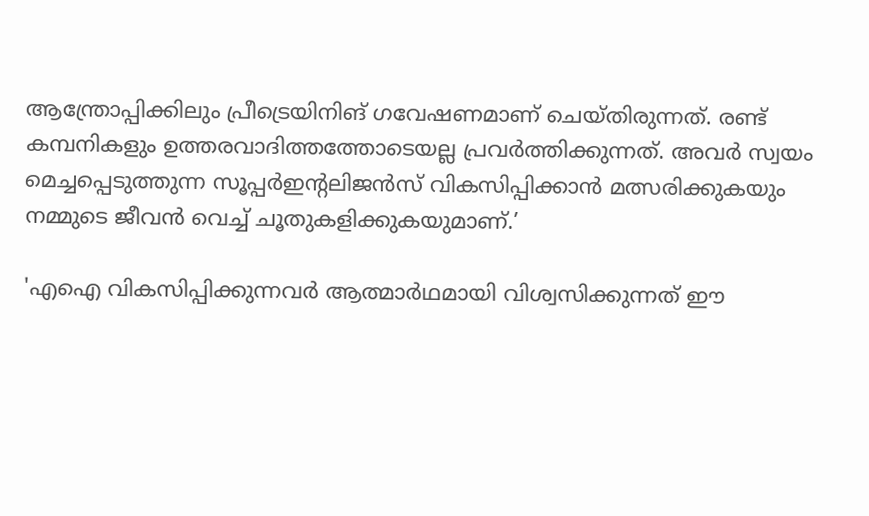ആന്ത്രോപ്പിക്കിലും പ്രീട്രെയിനിങ് ഗവേഷണമാണ് ചെയ്തിരുന്നത്. രണ്ട് കമ്പനികളും ഉത്തരവാദിത്തത്തോടെയല്ല പ്രവർത്തിക്കുന്നത്. അവർ സ്വയം മെച്ചപ്പെടുത്തുന്ന സൂപ്പർഇന്റലിജൻസ് വികസിപ്പിക്കാൻ മത്സരിക്കുകയും നമ്മുടെ ജീവൻ വെച്ച് ചൂതുകളിക്കുകയുമാണ്.’

'എഐ വികസിപ്പിക്കുന്നവർ ആത്മാർഥമായി വിശ്വസിക്കുന്നത് ഈ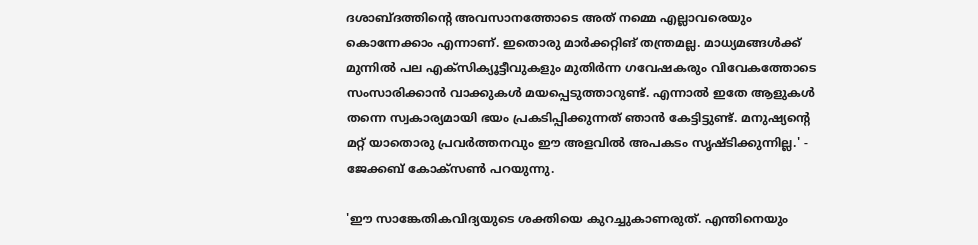ദശാബ്ദത്തിന്റെ അവസാനത്തോടെ അത് നമ്മെ എല്ലാവരെയും കൊന്നേക്കാം എന്നാണ്. ഇതൊരു മാർക്കറ്റിങ് തന്ത്രമല്ല. മാധ്യമങ്ങൾക്ക് മുന്നിൽ പല എക്‌സിക്യൂട്ടീവുകളും മുതിർന്ന ഗവേഷകരും വിവേകത്തോടെ സംസാരിക്കാൻ വാക്കുകൾ മയപ്പെടുത്താറുണ്ട്. എന്നാൽ ഇതേ ആളുകൾ തന്നെ സ്വകാര്യമായി ഭയം പ്രകടിപ്പിക്കുന്നത് ഞാൻ കേട്ടിട്ടുണ്ട്. മനുഷ്യന്റെ മറ്റ് യാതൊരു പ്രവർത്തനവും ഈ അളവിൽ അപകടം സൃഷ്ടിക്കുന്നില്ല.' - ജേക്കബ് കോക്‌സൺ പറയുന്നു.

'ഈ സാങ്കേതികവിദ്യയുടെ ശക്തിയെ കുറച്ചുകാണരുത്. എന്തിനെയും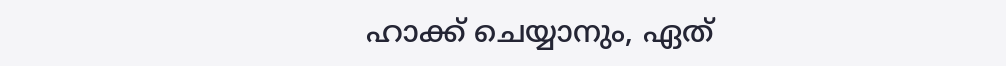ഹാക്ക് ചെയ്യാനും, ഏത്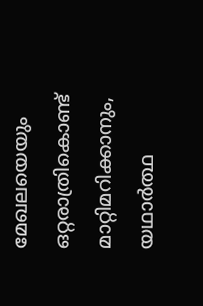മേഖലയെയും ഒറ്റരാത്രികൊണ്ട് മാറ്റിമറിക്കാനും, യഥാർത്ഥ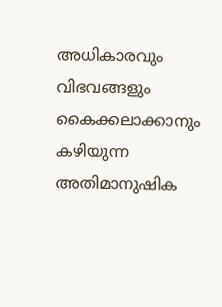അധികാരവും വിഭവങ്ങളും കൈക്കലാക്കാനും കഴിയുന്ന അതിമാനുഷിക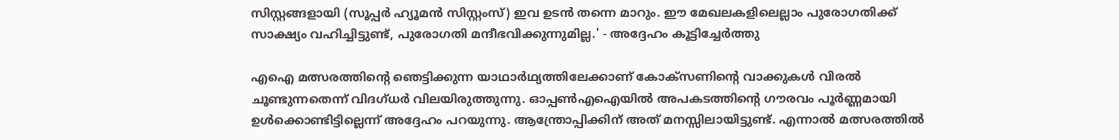സിസ്റ്റങ്ങളായി (സൂപ്പർ ഹ്യൂമൻ സിസ്റ്റംസ്) ഇവ ഉടൻ തന്നെ മാറും. ഈ മേഖലകളിലെല്ലാം പുരോഗതിക്ക് സാക്ഷ്യം വഹിച്ചിട്ടുണ്ട്, പുരോഗതി മന്ദീഭവിക്കുന്നുമില്ല.' - അദ്ദേഹം കൂട്ടിച്ചേർത്തു

എഐ മത്സരത്തിന്റെ ഞെട്ടിക്കുന്ന യാഥാർഥ്യത്തിലേക്കാണ് കോക്‌സണിന്റെ വാക്കുകൾ വിരൽ ചൂണ്ടുന്നതെന്ന് വിദഗ്ധർ വിലയിരുത്തുന്നു. ഓപ്പൺഎഐയിൽ അപകടത്തിന്റെ ഗൗരവം പൂർണ്ണമായി ഉൾക്കൊണ്ടിട്ടില്ലെന്ന് അദ്ദേഹം പറയുന്നു. ആന്ത്രോപ്പിക്കിന് അത് മനസ്സിലായിട്ടുണ്ട്. എന്നാൽ മത്സരത്തിൽ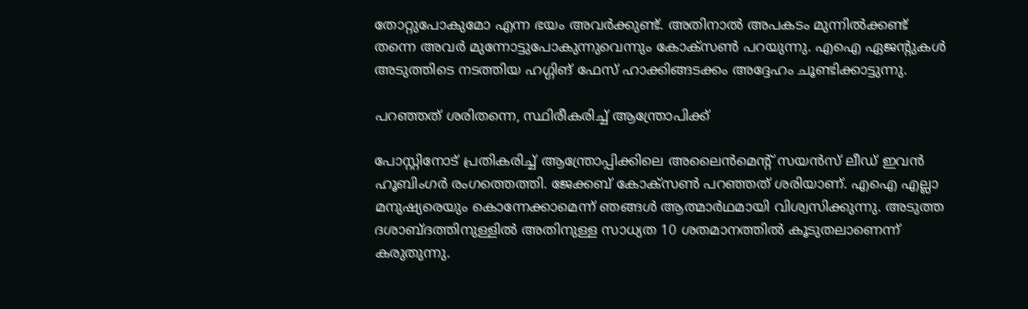തോറ്റുപോകുമോ എന്ന ഭയം അവർക്കുണ്ട്. അതിനാൽ അപകടം മുന്നിൽക്കണ്ട് തന്നെ അവർ മുന്നോട്ടുപോകുന്നുവെന്നും കോക്‌സൺ പറയുന്നു. എഐ ഏജന്റുകൾ അടുത്തിടെ നടത്തിയ ഹഗ്ഗിങ് ഫേസ് ഹാക്കിങ്ങടക്കം അദ്ദേഹം ചൂണ്ടിക്കാട്ടുന്നു.

പറഞ്ഞത് ശരിതന്നെ, സ്ഥിരീകരിച്ച് ആന്ത്രോപിക്ക്

പോസ്റ്റിനോട് പ്രതികരിച്ച് ആന്ത്രോപ്പിക്കിലെ അലൈൻമെന്റ് സയൻസ് ലീഡ് ഇവൻ ഹൂബിംഗർ രംഗത്തെത്തി. ജേക്കബ് കോക്‌സൺ പറഞ്ഞത് ശരിയാണ്. എഐ എല്ലാ മനുഷ്യരെയും കൊന്നേക്കാമെന്ന് ഞങ്ങൾ ആത്മാർഥമായി വിശ്വസിക്കുന്നു. അടുത്ത ദശാബ്ദത്തിനുള്ളിൽ അതിനുള്ള സാധ്യത 10 ശതമാനത്തിൽ കൂടുതലാണെന്ന് കരുതുന്നു.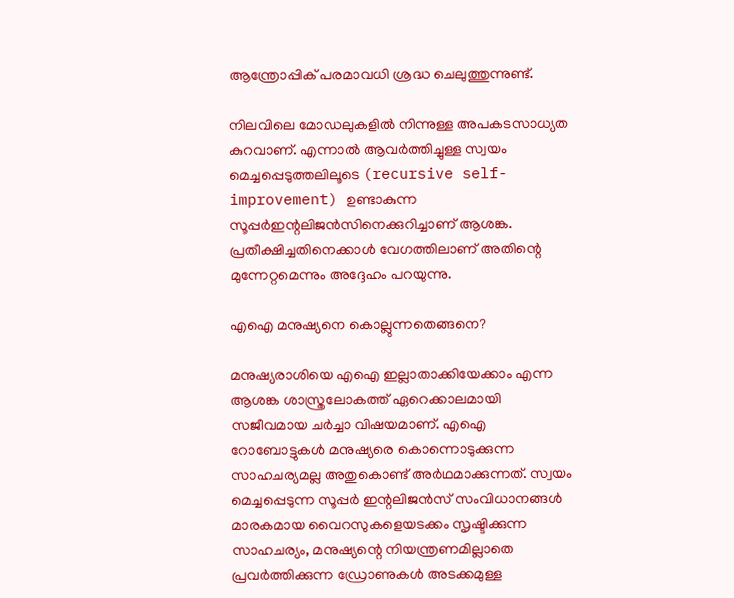ആന്ത്രോപ്പിക് പരമാവധി ശ്രദ്ധ ചെലുത്തുന്നുണ്ട്.

നിലവിലെ മോഡലുകളിൽ നിന്നുള്ള അപകടസാധ്യത കുറവാണ്. എന്നാൽ ആവർത്തിച്ചുള്ള സ്വയം മെച്ചപ്പെടുത്തലിലൂടെ (recursive self-improvement) ഉണ്ടാകുന്ന സൂപ്പർഇന്റലിജൻസിനെക്കുറിച്ചാണ് ആശങ്ക. പ്രതീക്ഷിച്ചതിനെക്കാൾ വേഗത്തിലാണ് അതിന്റെ മുന്നേറ്റമെന്നും അദ്ദേഹം പറയുന്നു.

എഐ മനുഷ്യനെ കൊല്ലുന്നതെങ്ങനെ?

മനുഷ്യരാശിയെ എഐ ഇല്ലാതാക്കിയേക്കാം എന്ന ആശങ്ക ശാസ്ത്രലോകത്ത് ഏറെക്കാലമായി സജീവമായ ചർച്ചാ വിഷയമാണ്. എഐ റോബോട്ടുകൾ മനുഷ്യരെ കൊന്നൊടുക്കുന്ന സാഹചര്യമല്ല അതുകൊണ്ട് അർഥമാക്കുന്നത്. സ്വയം മെച്ചപ്പെടുന്ന സൂപ്പർ ഇന്റലിജൻസ് സംവിധാനങ്ങൾ മാരകമായ വൈറസുകളെയടക്കം സൃഷ്ടിക്കുന്ന സാഹചര്യം, മനുഷ്യന്റെ നിയന്ത്രണമില്ലാതെ പ്രവർത്തിക്കുന്ന ഡ്രോണുകൾ അടക്കമുള്ള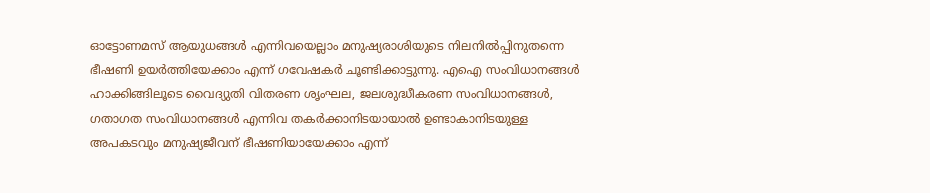ഓട്ടോണമസ് ആയുധങ്ങൾ എന്നിവയെല്ലാം മനുഷ്യരാശിയുടെ നിലനിൽപ്പിനുതന്നെ ഭീഷണി ഉയർത്തിയേക്കാം എന്ന് ഗവേഷകർ ചൂണ്ടിക്കാട്ടുന്നു. എഐ സംവിധാനങ്ങൾ ഹാക്കിങ്ങിലൂടെ വൈദ്യുതി വിതരണ ശൃംഘല, ജലശുദ്ധീകരണ സംവിധാനങ്ങൾ, ഗതാഗത സംവിധാനങ്ങൾ എന്നിവ തകർക്കാനിടയായാൽ ഉണ്ടാകാനിടയുള്ള അപകടവും മനുഷ്യജീവന് ഭീഷണിയായേക്കാം എന്ന്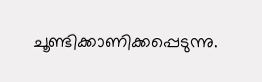ചൂണ്ടിക്കാണിക്കപ്പെടുന്നു.